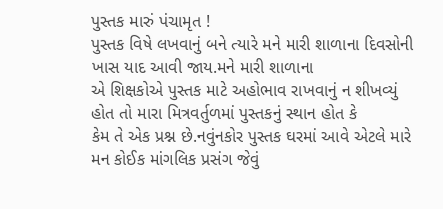પુસ્તક મારું પંચામૃત !
પુસ્તક વિષે લખવાનું બને ત્યારે મને મારી શાળાના દિવસોની ખાસ યાદ આવી જાય.મને મારી શાળાના
એ શિક્ષકોએ પુસ્તક માટે અહોભાવ રાખવાનું ન શીખવ્યું હોત તો મારા મિત્રવર્તુળમાં પુસ્તકનું સ્થાન હોત કે
કેમ તે એક પ્રશ્ન છે.નવુંનકોર પુસ્તક ઘરમાં આવે એટલે મારે મન કોઈક માંગલિક પ્રસંગ જેવું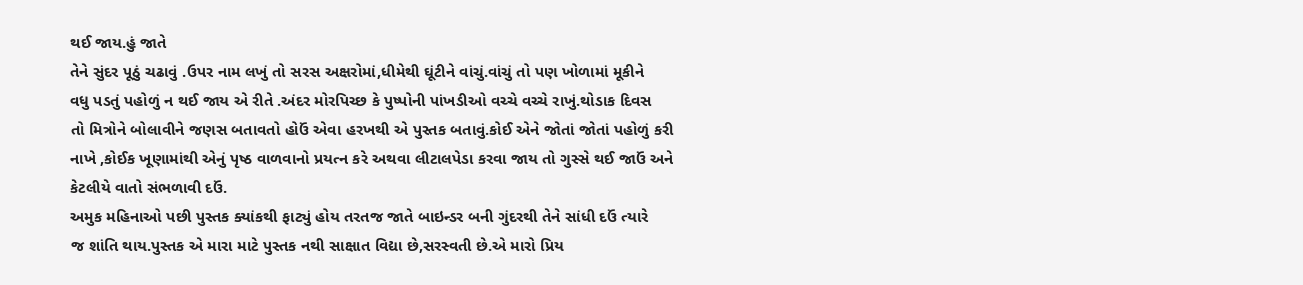થઈ જાય.હું જાતે
તેને સુંદર પૂઠું ચઢાવું .ઉપર નામ લખું તો સરસ અક્ષરોમાં,ધીમેથી ઘૂંટીને વાંચું.વાંચું તો પણ ખોળામાં મૂકીને
વધુ પડતું પહોળું ન થઈ જાય એ રીતે .અંદર મોરપિચ્છ કે પુષ્પોની પાંખડીઓ વચ્ચે વચ્ચે રાખું.થોડાક દિવસ
તો મિત્રોને બોલાવીને જણસ બતાવતો હોઉં એવા હરખથી એ પુસ્તક બતાવું.કોઈ એને જોતાં જોતાં પહોળું કરી
નાખે ,કોઈક ખૂણામાંથી એનું પૃષ્ઠ વાળવાનો પ્રયત્ન કરે અથવા લીટાલપેડા કરવા જાય તો ગુસ્સે થઈ જાઉં અને
કેટલીયે વાતો સંભળાવી દઉં.
અમુક મહિનાઓ પછી પુસ્તક ક્યાંકથી ફાટ્યું હોય તરતજ જાતે બાઇન્ડર બની ગુંદરથી તેને સાંધી દઉં ત્યારે
જ શાંતિ થાય.પુસ્તક એ મારા માટે પુસ્તક નથી સાક્ષાત વિદ્યા છે,સરસ્વતી છે.એ મારો પ્રિય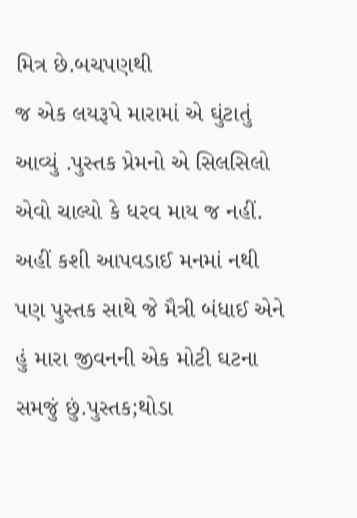મિત્ર છે.બચપણથી
જ એક લયરૂપે મારામાં એ ઘુંટાતું આવ્યું .પુસ્તક પ્રેમનો એ સિલસિલો એવો ચાલ્યો કે ધરવ માય જ નહીં.
અહીં કશી આપવડાઈ મનમાં નથી પણ પુસ્તક સાથે જે મૈત્રી બંધાઈ એને હું મારા જીવનની એક મોટી ઘટના
સમજું છું.પુસ્તક;થોડા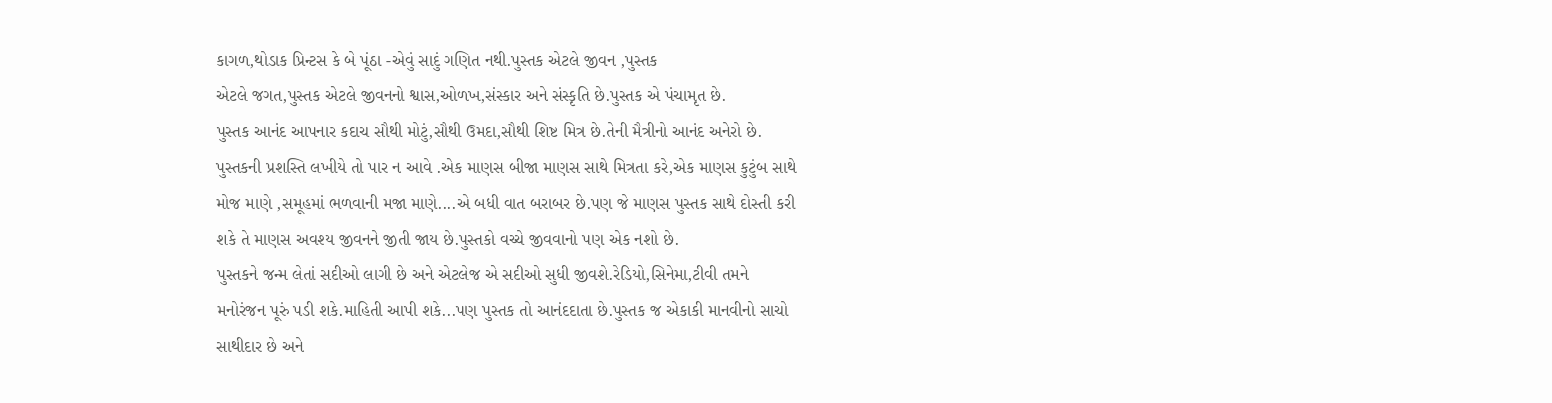કાગળ,થોડાક પ્રિન્ટસ કે બે પૂંઠા -એવું સાદું ગણિત નથી.પુસ્તક એટલે જીવન ,પુસ્તક
એટલે જગત,પુસ્તક એટલે જીવનનો શ્વાસ,ઓળખ,સંસ્કાર અને સંસ્કૃતિ છે.પુસ્તક એ પંચામૃત છે.
પુસ્તક આનંદ આપનાર કદાચ સૌથી મોટું,સૌથી ઉમદા,સૌથી શિષ્ટ મિત્ર છે.તેની મૈત્રીનો આનંદ અનેરો છે.
પુસ્તકની પ્રશસ્તિ લખીયે તો પાર ન આવે .એક માણસ બીજા માણસ સાથે મિત્રતા કરે,એક માણસ કુટુંબ સાથે
મોજ માણે ,સમૂહમાં ભળવાની મજા માણે....એ બધી વાત બરાબર છે.પણ જે માણસ પુસ્તક સાથે દોસ્તી કરી
શકે તે માણસ અવશ્ય જીવનને જીતી જાય છે.પુસ્તકો વચ્ચે જીવવાનો પણ એક નશો છે.
પુસ્તકને જન્મ લેતાં સદીઓ લાગી છે અને એટલેજ એ સદીઓ સુધી જીવશે.રેડિયો,સિનેમા,ટીવી તમને
મનોરંજન પૂરું પડી શકે.માહિતી આપી શકે...પણ પુસ્તક તો આનંદદાતા છે.પુસ્તક જ એકાકી માનવીનો સાચો
સાથીદાર છે અને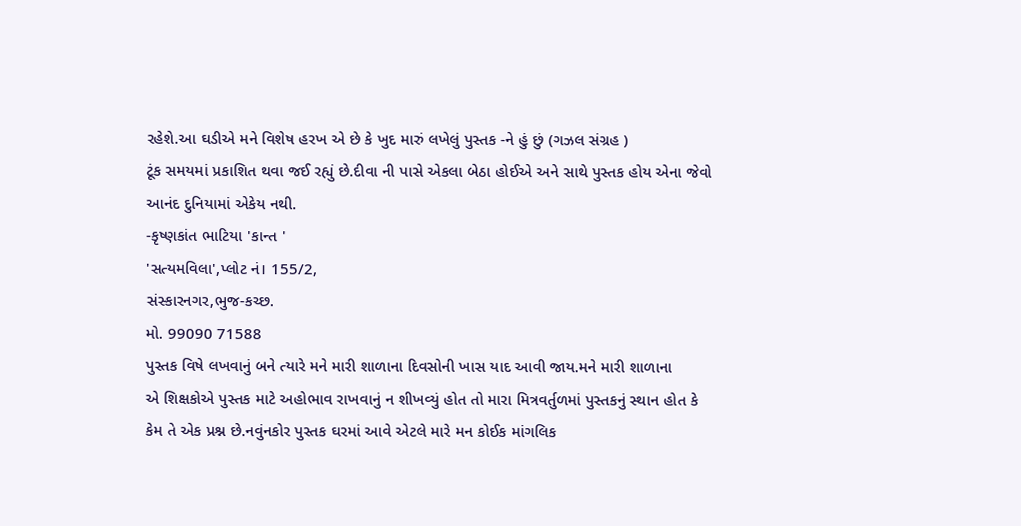રહેશે.આ ઘડીએ મને વિશેષ હરખ એ છે કે ખુદ મારું લખેલું પુસ્તક -ને હું છું (ગઝલ સંગ્રહ )
ટૂંક સમયમાં પ્રકાશિત થવા જઈ રહ્યું છે.દીવા ની પાસે એકલા બેઠા હોઈએ અને સાથે પુસ્તક હોય એના જેવો
આનંદ દુનિયામાં એકેય નથી.
-કૃષ્ણકાંત ભાટિયા 'કાન્ત '
'સત્યમવિલા',પ્લોટ નં। 155/2,
સંસ્કારનગર,ભુજ-કચ્છ.
મો. 99090 71588
પુસ્તક વિષે લખવાનું બને ત્યારે મને મારી શાળાના દિવસોની ખાસ યાદ આવી જાય.મને મારી શાળાના
એ શિક્ષકોએ પુસ્તક માટે અહોભાવ રાખવાનું ન શીખવ્યું હોત તો મારા મિત્રવર્તુળમાં પુસ્તકનું સ્થાન હોત કે
કેમ તે એક પ્રશ્ન છે.નવુંનકોર પુસ્તક ઘરમાં આવે એટલે મારે મન કોઈક માંગલિક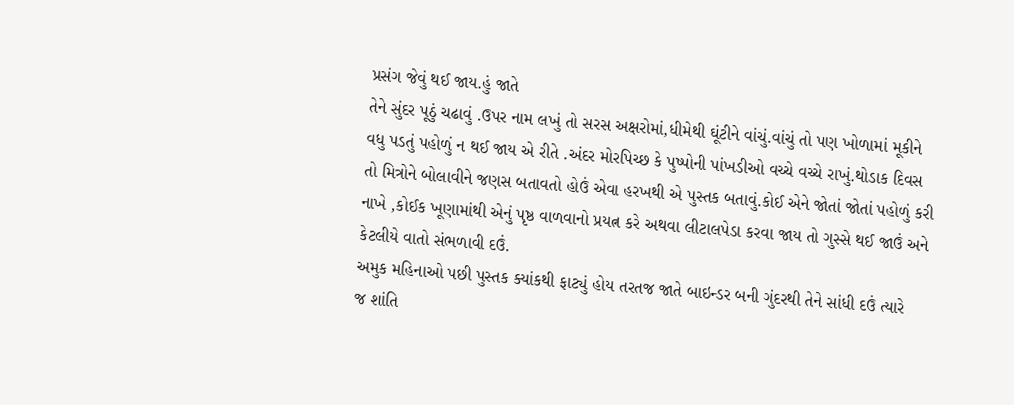પ્રસંગ જેવું થઈ જાય.હું જાતે
તેને સુંદર પૂઠું ચઢાવું .ઉપર નામ લખું તો સરસ અક્ષરોમાં,ધીમેથી ઘૂંટીને વાંચું.વાંચું તો પણ ખોળામાં મૂકીને
વધુ પડતું પહોળું ન થઈ જાય એ રીતે .અંદર મોરપિચ્છ કે પુષ્પોની પાંખડીઓ વચ્ચે વચ્ચે રાખું.થોડાક દિવસ
તો મિત્રોને બોલાવીને જણસ બતાવતો હોઉં એવા હરખથી એ પુસ્તક બતાવું.કોઈ એને જોતાં જોતાં પહોળું કરી
નાખે ,કોઈક ખૂણામાંથી એનું પૃષ્ઠ વાળવાનો પ્રયત્ન કરે અથવા લીટાલપેડા કરવા જાય તો ગુસ્સે થઈ જાઉં અને
કેટલીયે વાતો સંભળાવી દઉં.
અમુક મહિનાઓ પછી પુસ્તક ક્યાંકથી ફાટ્યું હોય તરતજ જાતે બાઇન્ડર બની ગુંદરથી તેને સાંધી દઉં ત્યારે
જ શાંતિ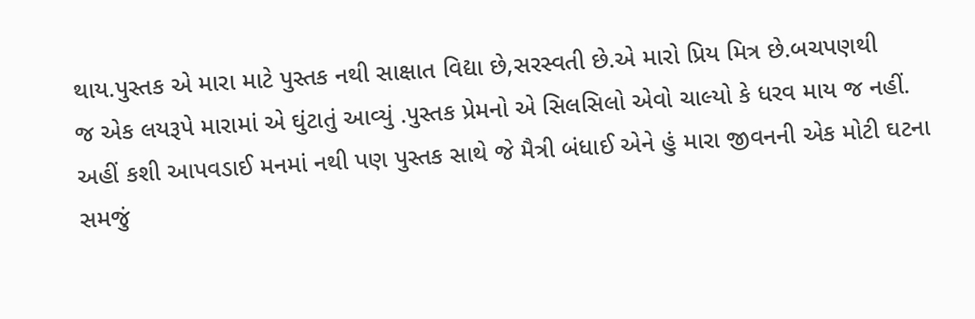થાય.પુસ્તક એ મારા માટે પુસ્તક નથી સાક્ષાત વિદ્યા છે,સરસ્વતી છે.એ મારો પ્રિય મિત્ર છે.બચપણથી
જ એક લયરૂપે મારામાં એ ઘુંટાતું આવ્યું .પુસ્તક પ્રેમનો એ સિલસિલો એવો ચાલ્યો કે ધરવ માય જ નહીં.
અહીં કશી આપવડાઈ મનમાં નથી પણ પુસ્તક સાથે જે મૈત્રી બંધાઈ એને હું મારા જીવનની એક મોટી ઘટના
સમજું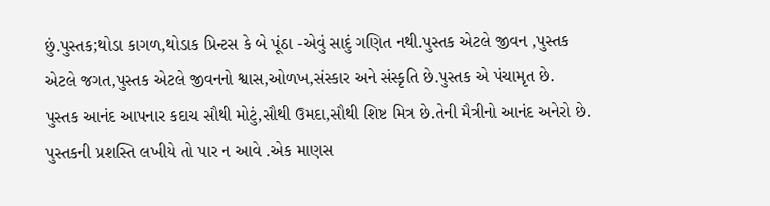છું.પુસ્તક;થોડા કાગળ,થોડાક પ્રિન્ટસ કે બે પૂંઠા -એવું સાદું ગણિત નથી.પુસ્તક એટલે જીવન ,પુસ્તક
એટલે જગત,પુસ્તક એટલે જીવનનો શ્વાસ,ઓળખ,સંસ્કાર અને સંસ્કૃતિ છે.પુસ્તક એ પંચામૃત છે.
પુસ્તક આનંદ આપનાર કદાચ સૌથી મોટું,સૌથી ઉમદા,સૌથી શિષ્ટ મિત્ર છે.તેની મૈત્રીનો આનંદ અનેરો છે.
પુસ્તકની પ્રશસ્તિ લખીયે તો પાર ન આવે .એક માણસ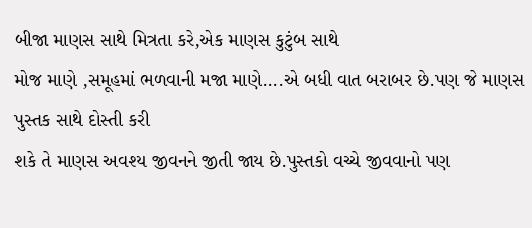બીજા માણસ સાથે મિત્રતા કરે,એક માણસ કુટુંબ સાથે
મોજ માણે ,સમૂહમાં ભળવાની મજા માણે....એ બધી વાત બરાબર છે.પણ જે માણસ પુસ્તક સાથે દોસ્તી કરી
શકે તે માણસ અવશ્ય જીવનને જીતી જાય છે.પુસ્તકો વચ્ચે જીવવાનો પણ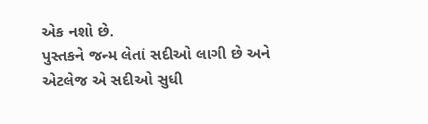એક નશો છે.
પુસ્તકને જન્મ લેતાં સદીઓ લાગી છે અને એટલેજ એ સદીઓ સુધી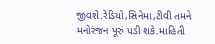જીવશે.રેડિયો,સિનેમા,ટીવી તમને
મનોરંજન પૂરું પડી શકે.માહિતી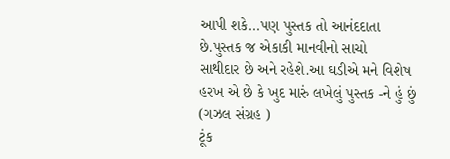આપી શકે...પણ પુસ્તક તો આનંદદાતા છે.પુસ્તક જ એકાકી માનવીનો સાચો
સાથીદાર છે અને રહેશે.આ ઘડીએ મને વિશેષ હરખ એ છે કે ખુદ મારું લખેલું પુસ્તક -ને હું છું (ગઝલ સંગ્રહ )
ટૂંક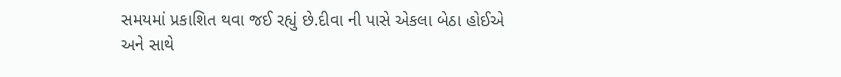સમયમાં પ્રકાશિત થવા જઈ રહ્યું છે.દીવા ની પાસે એકલા બેઠા હોઈએ અને સાથે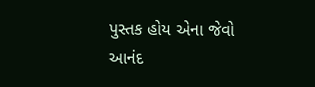પુસ્તક હોય એના જેવો
આનંદ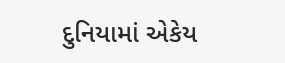દુનિયામાં એકેય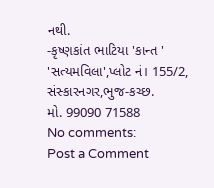નથી.
-કૃષ્ણકાંત ભાટિયા 'કાન્ત '
'સત્યમવિલા',પ્લોટ નં। 155/2,
સંસ્કારનગર,ભુજ-કચ્છ.
મો. 99090 71588
No comments:
Post a Comment